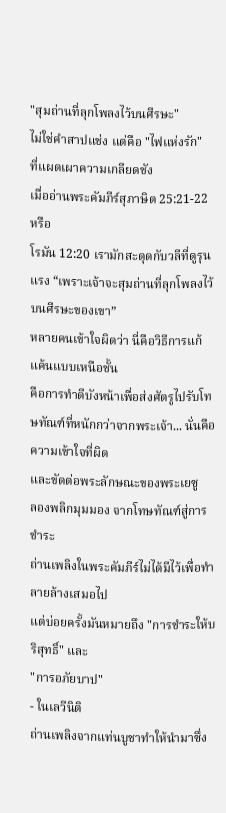"สุมถ่านที่ลุกโพลงไว้บนศีรษะ"
ไม่ใช่คำสาปแช่ง แต่คือ "ไฟแห่งรัก"
ที่แผดเผาความเกลียดชัง
เมื่ออ่านพระคัมภีร์สุภาษิต 25:21-22 หรือ
โรมัน 12:20 เรามักสะดุดกับวลีที่ดูรุนแรง “เพราะเจ้าจะสุมถ่านที่ลุกโพลงไว้บนศีรษะของเขา”
หลายคนเข้าใจผิดว่า นี่คือวิธีการแก้แค้นแบบเหนือชั้น
คือการทำดีบังหน้าเพื่อส่งศัตรูไปรับโทษทัณฑ์ที่หนักกว่าจากพระเจ้า... นั่นคือความเข้าใจที่ผิด
และขัดต่อพระลักษณะของพระเยซู
ลองพลิกมุมมอง จากโทษทัณฑ์สู่การชำระ
ถ่านเพลิงในพระคัมภีร์ไม่ได้มีไว้เพื่อทำลายล้างเสมอไป
แต่บ่อยครั้งมันหมายถึง "การชำระให้บริสุทธิ์" และ
"การอภัยบาป"
- ในเลวีนิติ
ถ่านเพลิงจากแท่นบูชาทำให้นำมาซึ่ง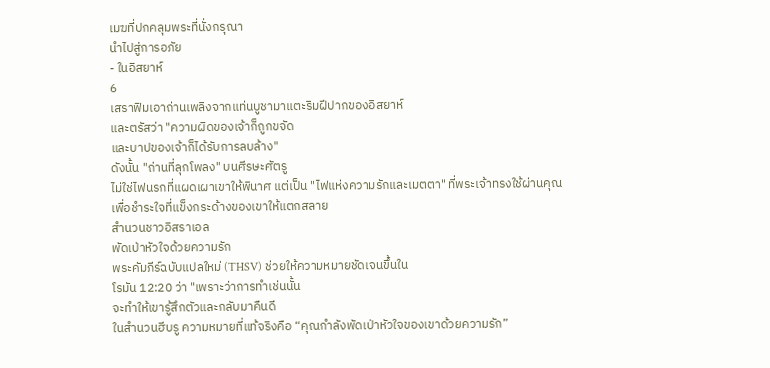เมฆที่ปกคลุมพระที่นั่งกรุณา
นำไปสู่การอภัย
- ในอิสยาห์
6
เสราฟิมเอาถ่านเพลิงจากแท่นบูชามาแตะริมฝีปากของอิสยาห์
และตรัสว่า "ความผิดของเจ้าก็ถูกขจัด
และบาปของเจ้าก็ได้รับการลบล้าง"
ดังนั้น "ถ่านที่ลุกโพลง" บนศีรษะศัตรู
ไม่ใช่ไฟนรกที่แผดเผาเขาให้พินาศ แต่เป็น "ไฟแห่งความรักและเมตตา" ที่พระเจ้าทรงใช้ผ่านคุณ
เพื่อชำระใจที่แข็งกระด้างของเขาให้แตกสลาย
สำนวนชาวอิสราเอล
พัดเป่าหัวใจด้วยความรัก
พระคัมภีร์ฉบับแปลใหม่ (THSV) ช่วยให้ความหมายชัดเจนขึ้นใน
โรมัน 12:20 ว่า "เพราะว่าการทำเช่นนั้น
จะทำให้เขารู้สึกตัวและกลับมาคืนดี
ในสำนวนฮีบรู ความหมายที่แท้จริงคือ “คุณกำลังพัดเป่าหัวใจของเขาด้วยความรัก”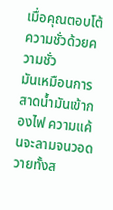เมื่อคุณตอบโต้ความชั่วด้วยความชั่ว
มันเหมือนการสาดน้ำมันเข้ากองไฟ ความแค้นจะลามจนวอดวายทั้งส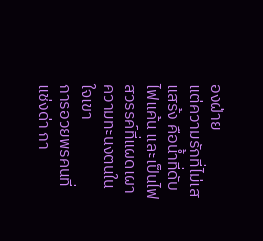องฝ่าย
แต่ความรักที่ไม่เสแสร้ง คือน้ำที่ดับไฟแค้น และเป็นไฟสวรรค์ที่แผดเผาความทะนงตนในใจเขา
การอวยพรคนที่แช่งด่า กา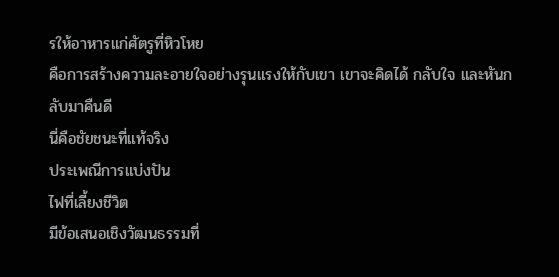รให้อาหารแก่ศัตรูที่หิวโหย
คือการสร้างความละอายใจอย่างรุนแรงให้กับเขา เขาจะคิดได้ กลับใจ และหันกลับมาคืนดี
นี่คือชัยชนะที่แท้จริง
ประเพณีการแบ่งปัน
ไฟที่เลี้ยงชีวิต
มีข้อเสนอเชิงวัฒนธรรมที่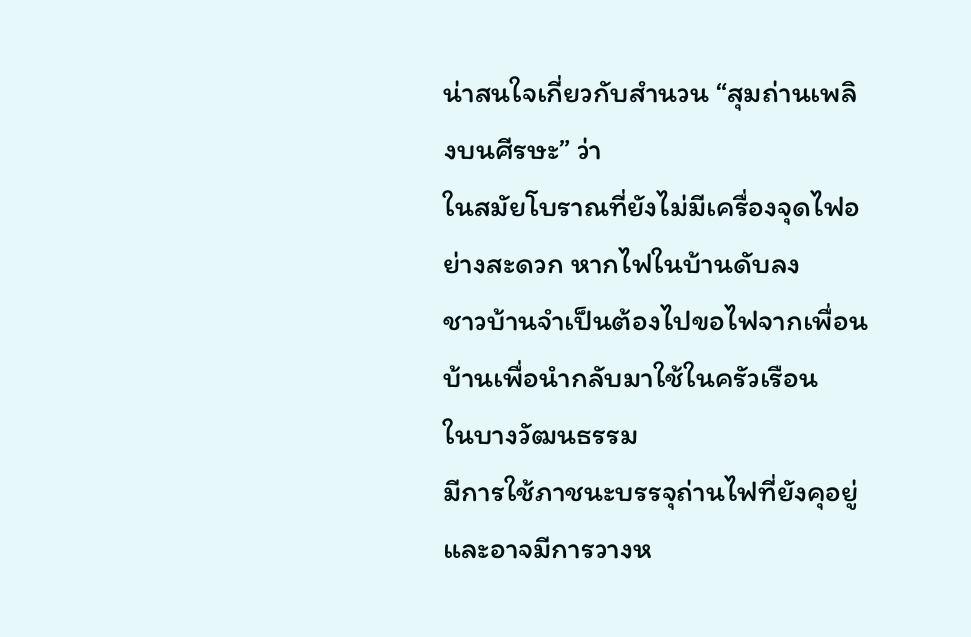น่าสนใจเกี่ยวกับสำนวน “สุมถ่านเพลิงบนศีรษะ” ว่า
ในสมัยโบราณที่ยังไม่มีเครื่องจุดไฟอย่างสะดวก หากไฟในบ้านดับลง
ชาวบ้านจำเป็นต้องไปขอไฟจากเพื่อนบ้านเพื่อนำกลับมาใช้ในครัวเรือน
ในบางวัฒนธรรม
มีการใช้ภาชนะบรรจุถ่านไฟที่ยังคุอยู่
และอาจมีการวางห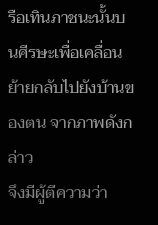รือเทินภาชนะนั้นบนศีรษะเพื่อเคลื่อนย้ายกลับไปยังบ้านของตน จากภาพดังกล่าว
จึงมีผู้ตีความว่า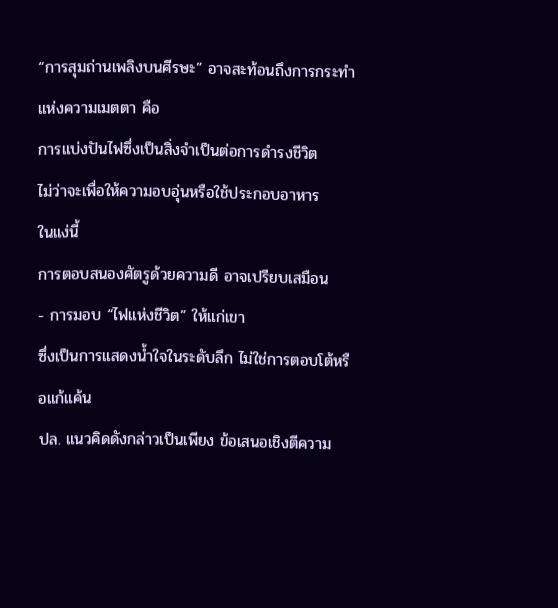“การสุมถ่านเพลิงบนศีรษะ” อาจสะท้อนถึงการกระทำแห่งความเมตตา คือ
การแบ่งปันไฟซึ่งเป็นสิ่งจำเป็นต่อการดำรงชีวิต
ไม่ว่าจะเพื่อให้ความอบอุ่นหรือใช้ประกอบอาหาร
ในแง่นี้
การตอบสนองศัตรูด้วยความดี อาจเปรียบเสมือน
- การมอบ “ไฟแห่งชีวิต” ให้แก่เขา
ซึ่งเป็นการแสดงน้ำใจในระดับลึก ไม่ใช่การตอบโต้หรือแก้แค้น
ปล. แนวคิดดังกล่าวเป็นเพียง ข้อเสนอเชิงตีความ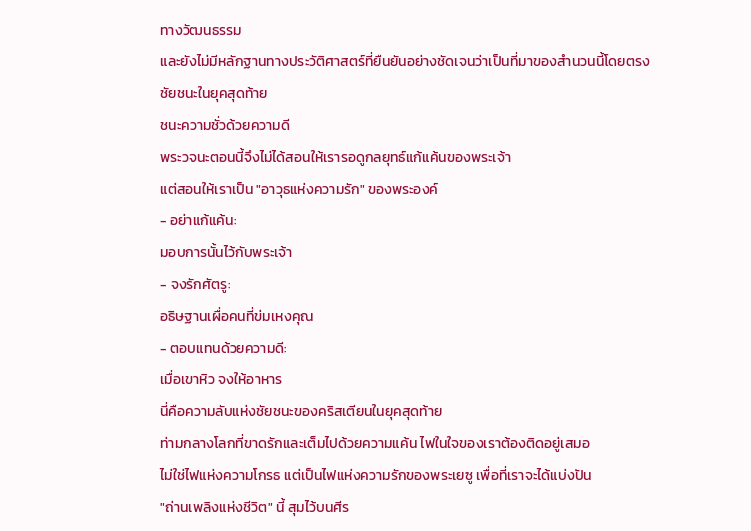ทางวัฒนธรรม
และยังไม่มีหลักฐานทางประวัติศาสตร์ที่ยืนยันอย่างชัดเจนว่าเป็นที่มาของสำนวนนี้โดยตรง
ชัยชนะในยุคสุดท้าย
ชนะความชั่วด้วยความดี
พระวจนะตอนนี้จึงไม่ได้สอนให้เรารอดูกลยุทธ์แก้แค้นของพระเจ้า
แต่สอนให้เราเป็น "อาวุธแห่งความรัก" ของพระองค์
- อย่าแก้แค้น:
มอบการนั้นไว้กับพระเจ้า
- จงรักศัตรู:
อธิษฐานเผื่อคนที่ข่มเหงคุณ
- ตอบแทนด้วยความดี:
เมื่อเขาหิว จงให้อาหาร
นี่คือความลับแห่งชัยชนะของคริสเตียนในยุคสุดท้าย
ท่ามกลางโลกที่ขาดรักและเต็มไปด้วยความแค้น ไฟในใจของเราต้องติดอยู่เสมอ
ไม่ใช่ไฟแห่งความโกรธ แต่เป็นไฟแห่งความรักของพระเยซู เพื่อที่เราจะได้แบ่งปัน
"ถ่านเพลิงแห่งชีวิต" นี้ สุมไว้บนศีร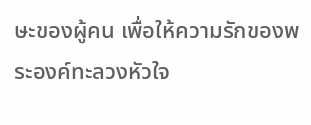ษะของผู้คน เพื่อให้ความรักของพระองค์ทะลวงหัวใจ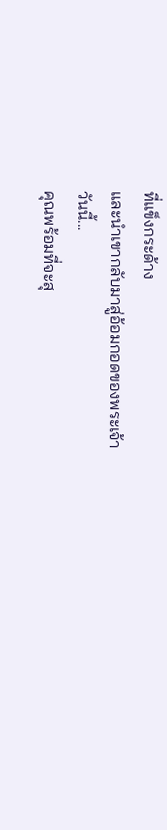ที่แข็งกระด้าง
และนำเขากลับมาสู่อ้อมกอดของพระเจ้า
วันนี้...
คุณพร้อมที่จะสุ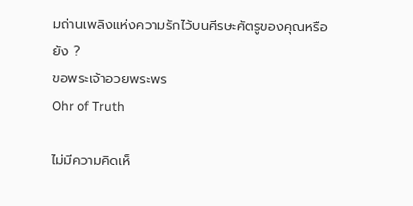มถ่านเพลิงแห่งความรักไว้บนศีรษะศัตรูของคุณหรือยัง ?
ขอพระเจ้าอวยพระพร
Ohr of Truth

ไม่มีความคิดเห็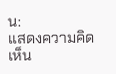น:
แสดงความคิดเห็น